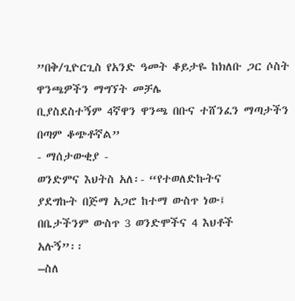”በቅ/ጊዮርጊስ የአንድ ዓመት ቆይታዬ ከክለቡ ጋር ሶስት ዋንጫዎችን ማግኘት መቻሌ
ቢያስደስተኝም 4ኛዋን ዋንጫ በቡና ተሸንፈን ማጣታችን በጣም ቆጭቶኛል”
- ማሰታውቂያ -
ወንድምና እህትስ አለ፡- “የተወለድኩትና
ያደግኩት በጅማ አጋሮ ከተማ ውስጥ ነው፤
በቤታችንም ውስጥ 3 ወንድሞችና 4 እህቶች
አሉኝ”፡፡
–ስለ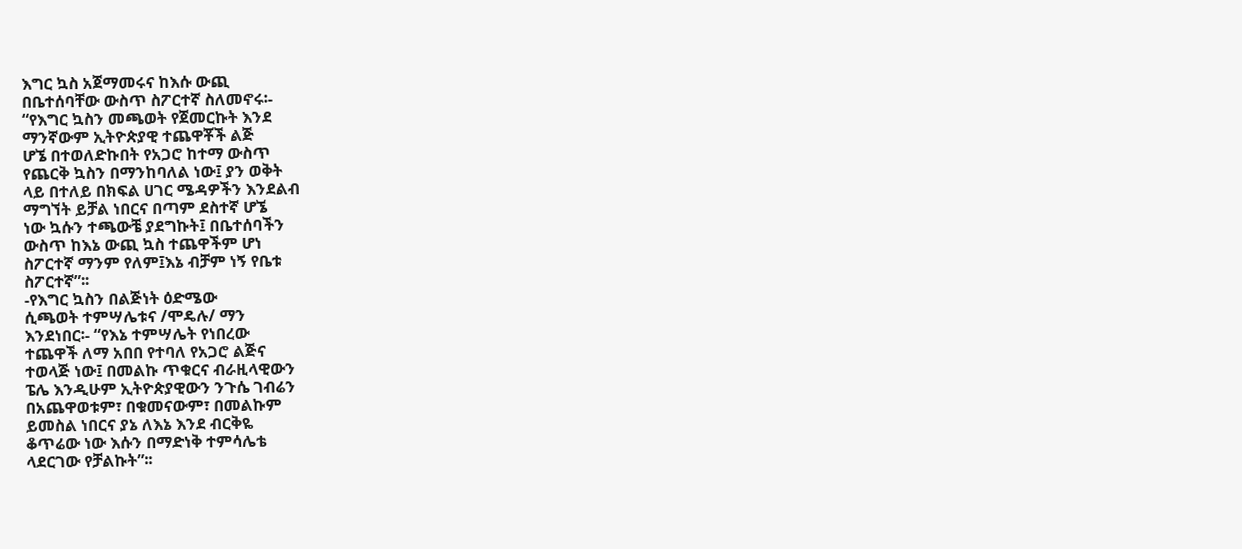እግር ኳስ አጀማመሩና ከእሱ ውጪ
በቤተሰባቸው ውስጥ ስፖርተኛ ስለመኖሩ፡-
“የእግር ኳስን መጫወት የጀመርኩት እንደ
ማንኛውም ኢትዮጵያዊ ተጨዋቾች ልጅ
ሆኜ በተወለድኩበት የአጋሮ ከተማ ውስጥ
የጨርቅ ኳስን በማንከባለል ነው፤ ያን ወቅት
ላይ በተለይ በክፍል ሀገር ሜዳዎችን እንደልብ
ማግኘት ይቻል ነበርና በጣም ደስተኛ ሆኜ
ነው ኳሱን ተጫውቼ ያደግኩት፤ በቤተሰባችን
ውስጥ ከእኔ ውጪ ኳስ ተጨዋችም ሆነ
ስፖርተኛ ማንም የለም፤እኔ ብቻም ነኝ የቤቱ
ስፖርተኛ”፡፡
-የእግር ኳስን በልጅነት ዕድሜው
ሲጫወት ተምሣሌቱና /ሞዴሉ/ ማን
እንደነበር፡- “የእኔ ተምሣሌት የነበረው
ተጨዋች ለማ አበበ የተባለ የአጋሮ ልጅና
ተወላጅ ነው፤ በመልኩ ጥቁርና ብራዚላዊውን
ፔሌ እንዲሁም ኢትዮጵያዊውን ንጉሴ ገብሬን
በአጨዋወቱም፣ በቁመናውም፣ በመልኩም
ይመስል ነበርና ያኔ ለእኔ እንደ ብርቅዬ
ቆጥሬው ነው እሱን በማድነቅ ተምሳሌቴ
ላደርገው የቻልኩት”፡፡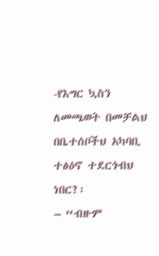-የእግር ኳስን ለመጫወት በመቻልህ
በቤተሰቦችህ አካባቢ ተፅዕኖ ተደርጎብህ ነበር?፡
– “ብዙም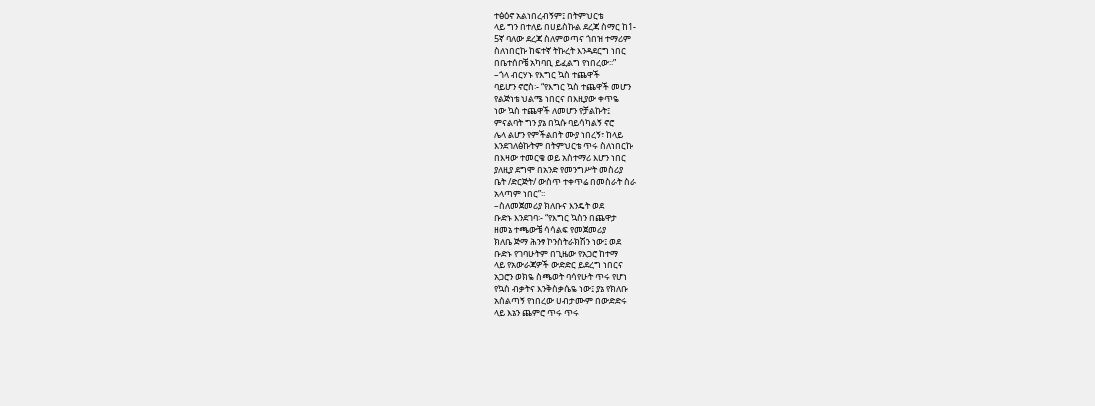ተፅዕኖ አልነበረብኝም፤ በትምህርቴ
ላይ ግን በተለይ በሀይስኩል ደረጃ ስማር ከ1-
5ኛ ባለው ደረጃ ስለምወጣና ጎበዝ ተማሪም
ስለነበርኩ ከፍተኛ ትኩረት እንዳደርግ ነበር
በቤተሰቦቼ አካባቢ ይፈልግ የነበረው፡፡”
–ጎላ ብርሃኑ የእግር ኳስ ተጨዋች
ባይሆን ኖሮስ፡- “የእግር ኳስ ተጨዋች መሆን
የልጅነቴ ህልሜ ነበርና በእዚያው ቀጥዬ
ነው ኳስ ተጨዋች ለመሆን የቻልኩት፤
ምናልባት ግን ያኔ በኳሱ ባይሳካልኝ ኖሮ
ሌላ ልሆን የምችልበት ሙያ ነበረኝ፣ ከላይ
እንደገለፅኩትም በትምህርቴ ጥሩ ስለነበርኩ
በእዛው ተመርቄ ወይ አስተማሪ እሆን ነበር
ያለዚያ ደግሞ በአንድ የመንግሥት መስሪያ
ቤት /ድርጅት/ ውስጥ ተቀጥሬ በመስራት ስራ
አላጣም ነበር”፡፡
–ስለመጀመሪያ ክለቡና እንዴት ወደ
ቡድኑ እንደገባ፡- “የእግር ኳስን በጨዋታ
ዘመኔ ተጫውቼ ሳሳልፍ የመጀመሪያ
ክለቤ ጅማ ሕንፃ ኮንስትራክሽን ነው፤ ወደ
ቡድኑ የገባሁትም በጊዜው የአጋሮ ከተማ
ላይ የአውራጃዎች ውድድር ይደረግ ነበርና
አጋሮን ወክዬ ስጫወት ባሳየሁት ጥሩ የሆነ
የኳስ ብቃትና እንቅስቃሴዬ ነው፤ ያኔ የክለቡ
አሰልጣኝ የነበረው ሀብታሙም በውድድሩ
ላይ እኔን ጨምሮ ጥሩ ጥሩ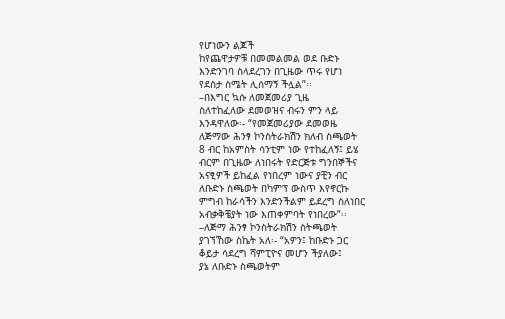የሆነውን ልጆች
ከየጨዋታዎቹ በመመልመል ወደ ቡድኑ
እንድንገባ ስላደረገን በጊዜው ጥሩ የሆነ
የደስታ ስሜት ሊሰማኝ ችሏል”፡፡
–በእግር ኳሱ ለመጀመሪያ ጊዜ
ስለተከፈለው ደመወዝና ብሩን ምን ላይ
እንዳዋለው፡- “የመጀመሪያው ደመወዜ
ለጅማው ሕንፃ ኮንስትራክሽን ክለብ ስጫወት
8 ብር ከአምስት ሳንቲም ነው የተከፈለኝ፤ ይሄ
ብርም በጊዜው ለነበሩት የድርጅቱ ግንበኞችና
አናፂዎች ይከፈል የነበረም ነውና ያቺን ብር
ለቡድኑ ስጫወት በካምፕ ውስጥ እየኖርኩ
ምግብ ከራሳችን እንድንችልም ይደረግ ስለነበር
አብቃቅቼያት ነው እጠቀምባት የነበረው”፡፡
–ለጅማ ሕንፃ ኮንስትራክሽን ስትጫወት
ያገኘኸው ስኬት አለ፡- “አዎን፤ ከቡድኑ ጋር
ቆይታ ሳደረግ ሻምፒዮና መሆን ችያለው፤
ያኔ ለቡድኑ ስጫወትም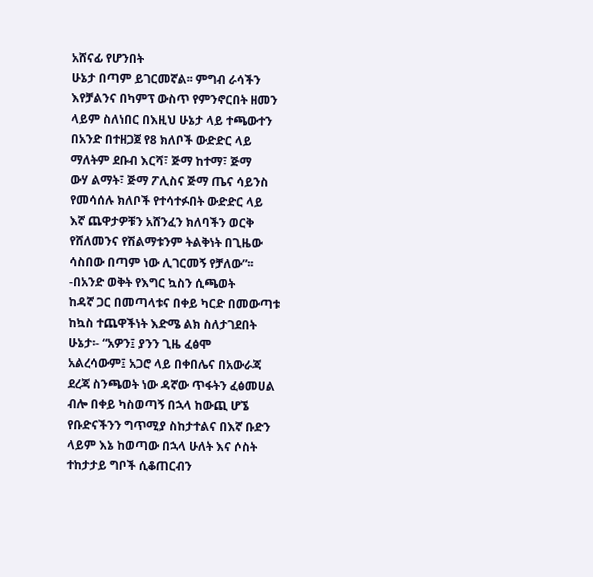አሸናፊ የሆንበት
ሁኔታ በጣም ይገርመኛል፡፡ ምግብ ራሳችን
እየቻልንና በካምፕ ውስጥ የምንኖርበት ዘመን
ላይም ስለነበር በእዚህ ሁኔታ ላይ ተጫውተን
በአንድ በተዘጋጀ የ8 ክለቦች ውድድር ላይ
ማለትም ደቡብ እርሻ፣ ጅማ ከተማ፣ ጅማ
ውሃ ልማት፣ ጅማ ፖሊስና ጅማ ጤና ሳይንስ
የመሳሰሉ ክለቦች የተሳተፉበት ውድድር ላይ
እኛ ጨዋታዎቹን አሸንፈን ክለባችን ወርቅ
የሸለመንና የሽልማቱንም ትልቅነት በጊዜው
ሳስበው በጣም ነው ሊገርመኝ የቻለው”፡፡
-በአንድ ወቅት የእግር ኳስን ሲጫወት
ከዳኛ ጋር በመጣላቱና በቀይ ካርድ በመውጣቱ
ከኳስ ተጨዋችነት እድሜ ልክ ስለታገደበት
ሁኔታ፡- “አዎን፤ ያንን ጊዜ ፈፅሞ
አልረሳውም፤ አጋሮ ላይ በቀበሌና በአውራጃ
ደረጃ ስንጫወት ነው ዳኛው ጥፋትን ፈፅመሀል
ብሎ በቀይ ካስወጣኝ በኋላ ከውጪ ሆኜ
የቡድናችንን ግጥሚያ ስከታተልና በእኛ ቡድን
ላይም እኔ ከወጣው በኋላ ሁለት እና ሶስት
ተከታታይ ግቦች ሲቆጠርብን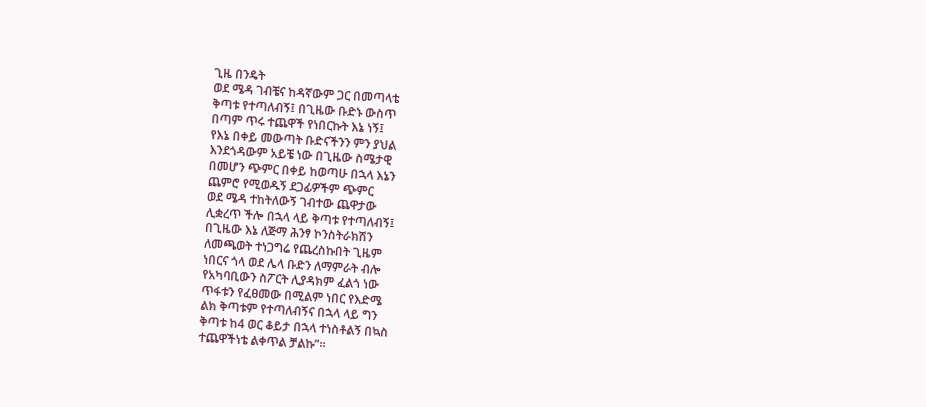ጊዜ በንዴት
ወደ ሜዳ ገብቼና ከዳኛውም ጋር በመጣላቴ
ቅጣቱ የተጣለብኝ፤ በጊዜው ቡድኑ ውስጥ
በጣም ጥሩ ተጨዋች የነበርኩት እኔ ነኝ፤
የእኔ በቀይ መውጣት ቡድናችንን ምን ያህል
እንደጎዳውም አይቼ ነው በጊዜው ስሜታዊ
በመሆን ጭምር በቀይ ከወጣሁ በኋላ እኔን
ጨምሮ የሚወዱኝ ደጋፊዎችም ጭምር
ወደ ሜዳ ተከትለውኝ ገብተው ጨዋታው
ሊቋረጥ ችሎ በኋላ ላይ ቅጣቱ የተጣለብኝ፤
በጊዜው እኔ ለጅማ ሕንፃ ኮንስትራክሽን
ለመጫወት ተነጋግሬ የጨረስኩበት ጊዜም
ነበርና ጎላ ወደ ሌላ ቡድን ለማምራት ብሎ
የአካባቢውን ስፖርት ሊያዳክም ፈልጎ ነው
ጥፋቱን የፈፀመው በሚልም ነበር የእድሜ
ልክ ቅጣቱም የተጣለብኝና በኋላ ላይ ግን
ቅጣቱ ከ4 ወር ቆይታ በኋላ ተነስቶልኝ በኳስ
ተጨዋችነቴ ልቀጥል ቻልኩ”፡፡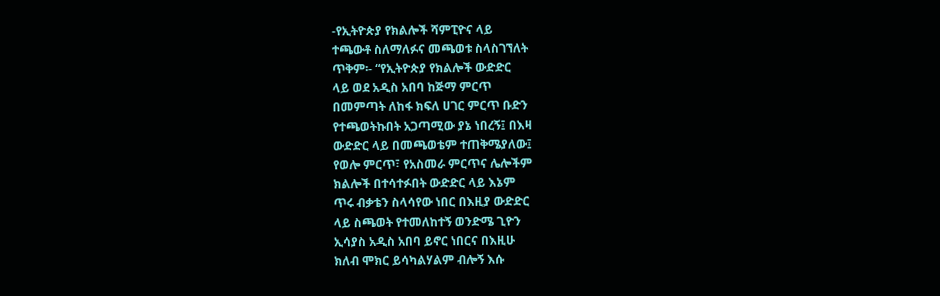-የኢትዮጵያ የክልሎች ሻምፒዮና ላይ
ተጫውቶ ስለማለፉና መጫወቱ ስላስገኘለት
ጥቅም፡- “የኢትዮጵያ የክልሎች ውድድር
ላይ ወደ አዲስ አበባ ከጅማ ምርጥ
በመምጣት ለከፋ ክፍለ ሀገር ምርጥ ቡድን
የተጫወትኩበት አጋጣሚው ያኔ ነበረኝ፤ በእዛ
ውድድር ላይ በመጫወቴም ተጠቅሜያለው፤
የወሎ ምርጥ፣ የአስመራ ምርጥና ሌሎችም
ክልሎች በተሳተፉበት ውድድር ላይ እኔም
ጥሩ ብቃቴን ስላሳየው ነበር በእዚያ ውድድር
ላይ ስጫወት የተመለከተኝ ወንድሜ ጊዮን
ኢሳያስ አዲስ አበባ ይኖር ነበርና በእዚሁ
ክለብ ሞክር ይሳካልሃልም ብሎኝ እሱ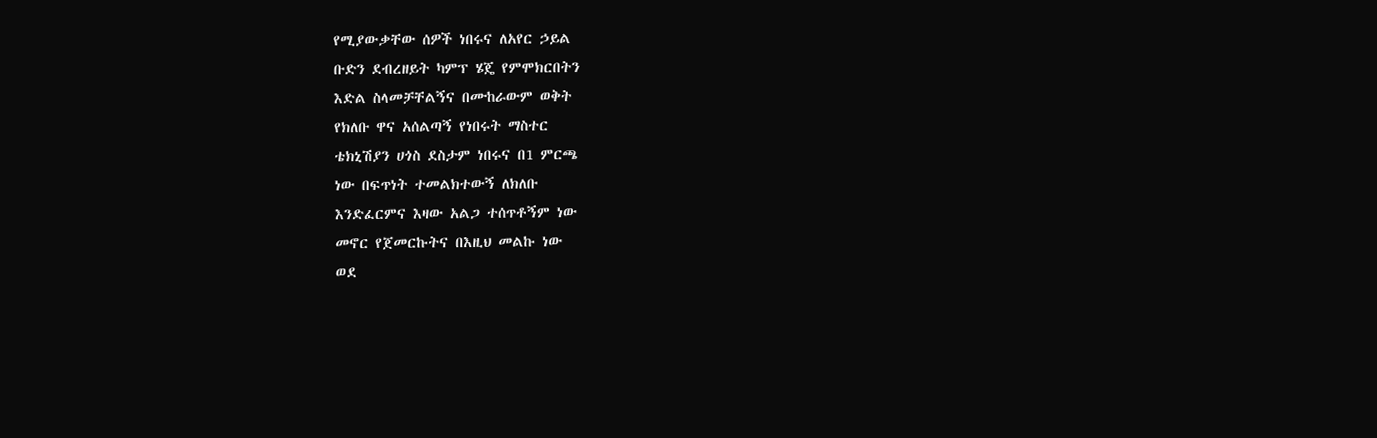የሚያውቃቸው ሰዎች ነበሩና ለአየር ኃይል
ቡድን ደብረዘይት ካምፕ ሄጄ የምሞክርበትን
እድል ስላመቻቸልኝና በሙከራውም ወቅት
የክለቡ ዋና አሰልጣኝ የነበሩት ማስተር
ቴክኒሽያን ሀጎስ ደስታም ነበሩና በ1 ምርጫ
ነው በፍጥነት ተመልክተውኝ ለክለቡ
እንድፈርምና እዛው አልጋ ተሰጥቶኝም ነው
መኖር የጀመርኩትና በእዚህ መልኩ ነው
ወደ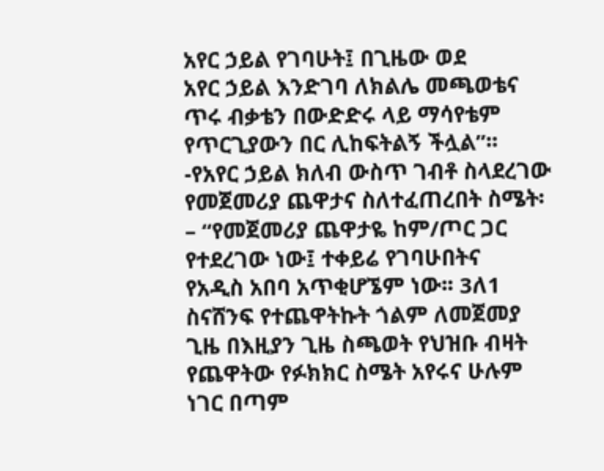አየር ኃይል የገባሁት፤ በጊዜው ወደ
አየር ኃይል እንድገባ ለክልሌ መጫወቴና
ጥሩ ብቃቴን በውድድሩ ላይ ማሳየቴም
የጥርጊያውን በር ሊከፍትልኝ ችሏል”፡፡
-የአየር ኃይል ክለብ ውስጥ ገብቶ ስላደረገው
የመጀመሪያ ጨዋታና ስለተፈጠረበት ስሜት፡
– “የመጀመሪያ ጨዋታዬ ከም/ጦር ጋር
የተደረገው ነው፤ ተቀይሬ የገባሁበትና
የአዲስ አበባ አጥቂሆኜም ነው፡፡ 3ለ1
ስናሸንፍ የተጨዋትኩት ጎልም ለመጀመያ
ጊዜ በእዚያን ጊዜ ስጫወት የህዝቡ ብዛት
የጨዋትው የፉክክር ስሜት አየሩና ሁሉም
ነገር በጣም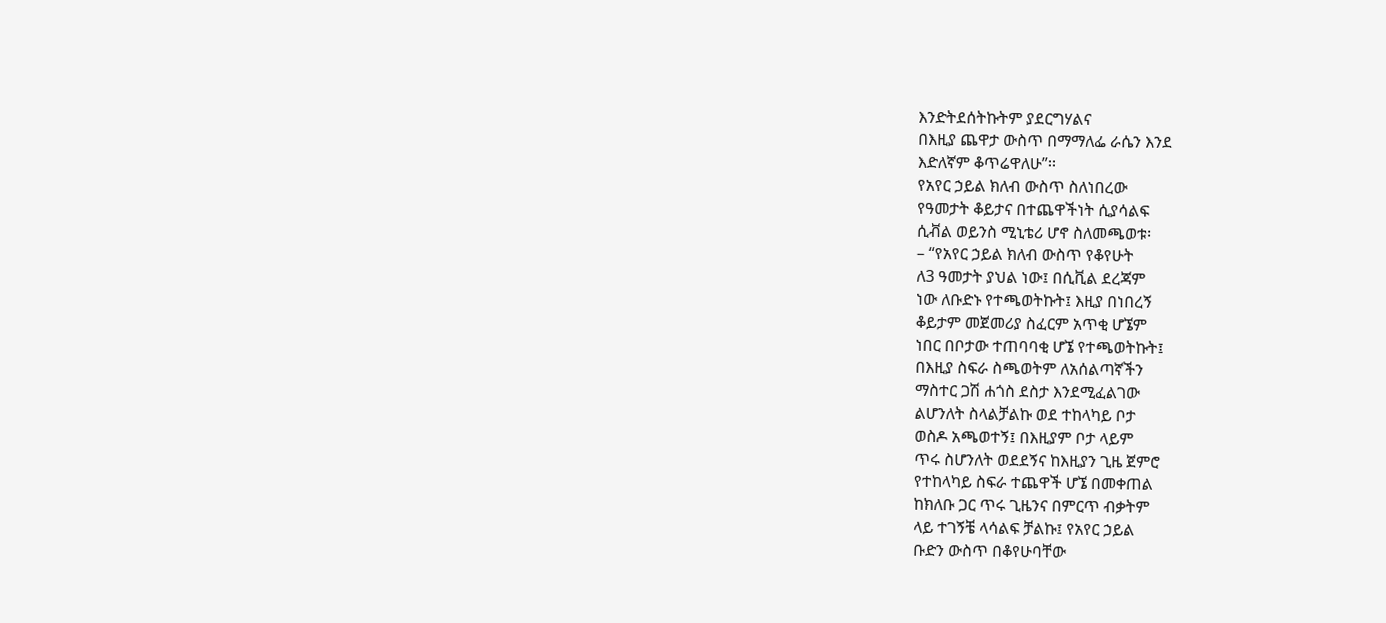እንድትደሰትኩትም ያደርግሃልና
በእዚያ ጨዋታ ውስጥ በማማለፌ ራሴን እንደ
እድለኛም ቆጥሬዋለሁ”፡፡
የአየር ኃይል ክለብ ውስጥ ስለነበረው
የዓመታት ቆይታና በተጨዋችነት ሲያሳልፍ
ሲቭል ወይንስ ሚኒቴሪ ሆኖ ስለመጫወቱ፡
– “የአየር ኃይል ክለብ ውስጥ የቆየሁት
ለ3 ዓመታት ያህል ነው፤ በሲቪል ደረጃም
ነው ለቡድኑ የተጫወትኩት፤ እዚያ በነበረኝ
ቆይታም መጀመሪያ ስፈርም አጥቂ ሆኜም
ነበር በቦታው ተጠባባቂ ሆኜ የተጫወትኩት፤
በእዚያ ስፍራ ስጫወትም ለአሰልጣኛችን
ማስተር ጋሽ ሐጎስ ደስታ እንደሚፈልገው
ልሆንለት ስላልቻልኩ ወደ ተከላካይ ቦታ
ወስዶ አጫወተኝ፤ በእዚያም ቦታ ላይም
ጥሩ ስሆንለት ወደደኝና ከእዚያን ጊዜ ጀምሮ
የተከላካይ ስፍራ ተጨዋች ሆኜ በመቀጠል
ከክለቡ ጋር ጥሩ ጊዜንና በምርጥ ብቃትም
ላይ ተገኝቼ ላሳልፍ ቻልኩ፤ የአየር ኃይል
ቡድን ውስጥ በቆየሁባቸው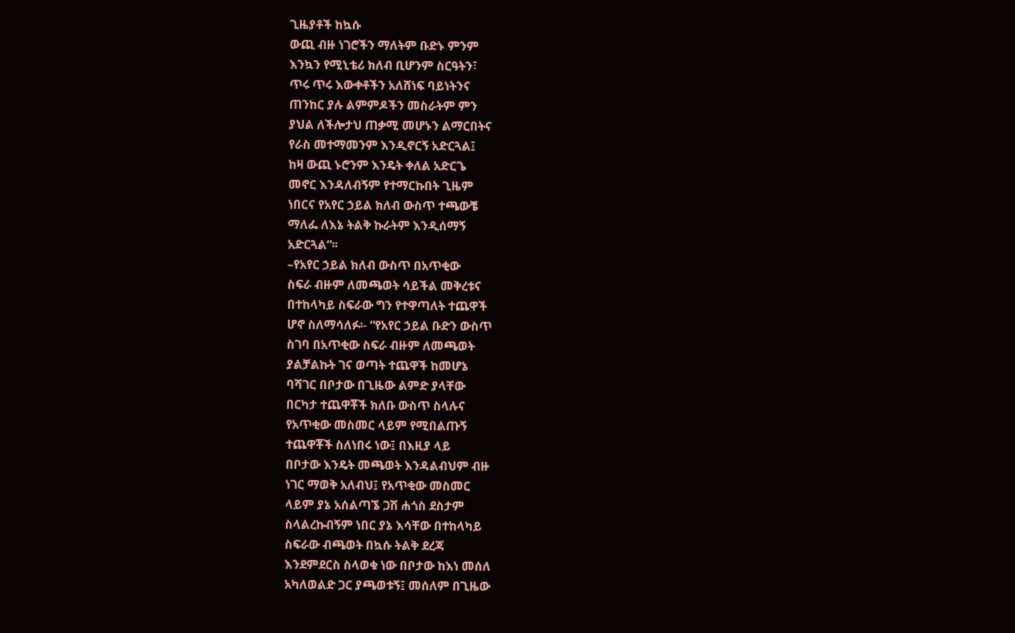ጊዜያቶች ከኳሱ
ውጪ ብዙ ነገሮችን ማለትም ቡድኑ ምንም
እንኳን የሚኒቴሪ ክለብ ቢሆንም ስርዓትን፣
ጥሩ ጥሩ እውቀቶችን አለሸነፍ ባይነትንና
ጠንከር ያሉ ልምምዶችን መስራትም ምን
ያህል ለችሎታህ ጠቃሚ መሆኑን ልማርበትና
የራስ መተማመንም እንዲኖርኝ አድርጓል፤
ከዛ ውጪ ኑሮንም እንዴት ቀለል አድርጌ
መኖር እንዳለብኝም የተማርኩበት ጊዜም
ነበርና የአየር ኃይል ክለብ ውስጥ ተጫውቼ
ማለፌ ለእኔ ትልቅ ኩራትም እንዲሰማኝ
አድርጓል”፡፡
–የአየር ኃይል ክለብ ውስጥ በአጥቂው
ስፍራ ብዙም ለመጫወት ሳይችል መቅረቱና
በተከላካይ ስፍራው ግን የተዋጣለት ተጨዋች
ሆኖ ስለማሳለፉ፡- “የአየር ኃይል ቡድን ውስጥ
ስገባ በአጥቂው ስፍራ ብዙም ለመጫወት
ያልቻልኩት ገና ወጣት ተጨዋች ከመሆኔ
ባሻገር በቦታው በጊዜው ልምድ ያላቸው
በርካታ ተጨዋቾች ክለቡ ውስጥ ስላሉና
የአጥቂው መስመር ላይም የሚበልጡኝ
ተጨዋቾች ስለነበሩ ነው፤ በእዚያ ላይ
በቦታው እንዴት መጫወት እንዳልብህም ብዙ
ነገር ማወቅ አለብህ፤ የአጥቂው መስመር
ላይም ያኔ አሰልጣኜ ጋሽ ሐጎስ ደስታም
ስላልረኩብኝም ነበር ያኔ እሳቸው በተከላካይ
ስፍራው ብጫወት በኳሱ ትልቅ ደረጃ
እንደምደርስ ስላወቁ ነው በቦታው ከእነ መሰለ
አካለወልድ ጋር ያጫወቱኝ፤ መሰለም በጊዜው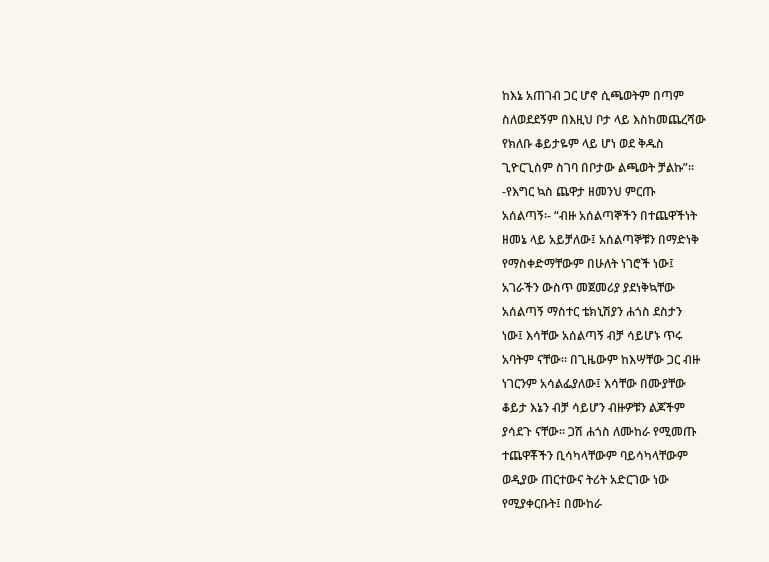ከእኔ አጠገብ ጋር ሆኖ ሲጫወትም በጣም
ስለወደደኝም በእዚህ ቦታ ላይ እስከመጨረሻው
የክለቡ ቆይታዬም ላይ ሆነ ወደ ቅዱስ
ጊዮርጊስም ስገባ በቦታው ልጫወት ቻልኩ”፡፡
-የእግር ኳስ ጨዋታ ዘመንህ ምርጡ
አሰልጣኝ፡- “ብዙ አሰልጣኞችን በተጨዋችነት
ዘመኔ ላይ አይቻለው፤ አሰልጣኞቹን በማድነቅ
የማስቀድማቸውም በሁለት ነገሮች ነው፤
አገራችን ውስጥ መጀመሪያ ያደነቅኳቸው
አሰልጣኝ ማስተር ቴክኒሽያን ሐጎስ ደስታን
ነው፤ እሳቸው አሰልጣኝ ብቻ ሳይሆኑ ጥሩ
አባትም ናቸው፡፡ በጊዜውም ከእሣቸው ጋር ብዙ
ነገርንም አሳልፌያለው፤ እሳቸው በሙያቸው
ቆይታ እኔን ብቻ ሳይሆን ብዙዎቹን ልጆችም
ያሳደጉ ናቸው፡፡ ጋሽ ሐጎስ ለሙከራ የሚመጡ
ተጨዋቾችን ቢሳካላቸውም ባይሳካላቸውም
ወዲያው ጠርተውና ትሪት አድርገው ነው
የሚያቀርቡት፤ በሙከራ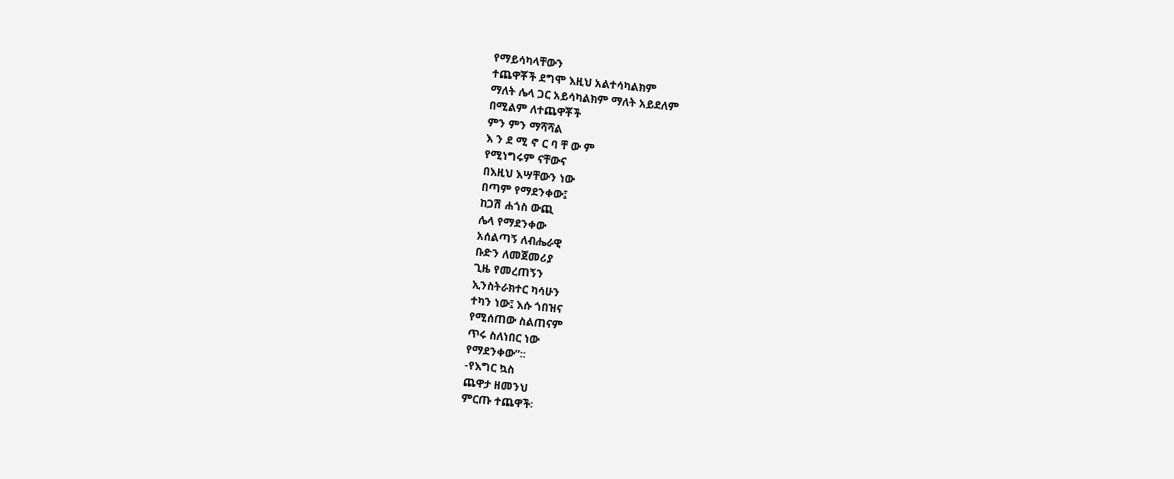የማይሳካላቸውን
ተጨዋቾች ደግሞ እዚህ አልተሳካልክም
ማለት ሌላ ጋር አይሳካልክም ማለት አይደለም
በሚልም ለተጨዋቾች
ምን ምን ማሻሻል
እ ን ደ ሚ ኖ ር ባ ቸ ው ም
የሚነግሩም ናቸውና
በእዚህ እሣቸውን ነው
በጣም የማደንቀው፤
ከጋሽ ሐጎስ ውጪ
ሌላ የማደንቀው
አሰልጣኝ ለብሔራዊ
ቡድን ለመጀመሪያ
ጊዜ የመረጠኝን
ኢንስትራክተር ካሳሁን
ተካን ነው፤ እሱ ጎበዝና
የሚሰጠው ስልጠናም
ጥሩ ስለነበር ነው
የማደንቀው”፡፡
-የእግር ኳስ
ጨዋታ ዘመንህ
ምርጡ ተጨዋች፡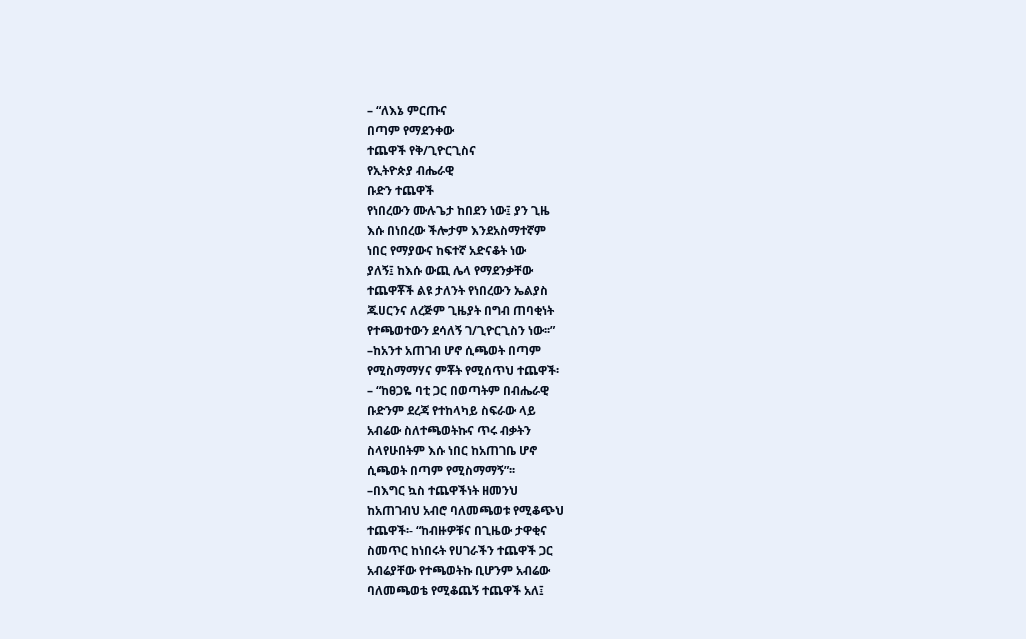– “ለእኔ ምርጡና
በጣም የማደንቀው
ተጨዋች የቅ/ጊዮርጊስና
የኢትዮጵያ ብሔራዊ
ቡድን ተጨዋች
የነበረውን ሙሉጌታ ከበደን ነው፤ ያን ጊዜ
እሱ በነበረው ችሎታም እንደአስማተኛም
ነበር የማያውና ከፍተኛ አድናቆት ነው
ያለኝ፤ ከእሱ ውጪ ሌላ የማደንቃቸው
ተጨዋቾች ልዩ ታለንት የነበረውን ኤልያስ
ጁሀርንና ለረጅም ጊዜያት በግብ ጠባቂነት
የተጫወተውን ደሳለኝ ገ/ጊዮርጊስን ነው፡፡”
–ከአንተ አጠገብ ሆኖ ሲጫወት በጣም
የሚስማማሃና ምቾት የሚሰጥህ ተጨዋች፡
– “ከፀጋዬ ባቲ ጋር በወጣትም በብሔራዊ
ቡድንም ደረጃ የተከላካይ ስፍራው ላይ
አብሬው ስለተጫወትኩና ጥሩ ብቃትን
ስላየሁበትም እሱ ነበር ከአጠገቤ ሆኖ
ሲጫወት በጣም የሚስማማኝ”፡፡
–በእግር ኳስ ተጨዋችነት ዘመንህ
ከአጠገብህ አብሮ ባለመጫወቱ የሚቆጭህ
ተጨዋች፡- “ከብዙዎቹና በጊዜው ታዋቂና
ስመጥር ከነበሩት የሀገራችን ተጨዋች ጋር
አብሬያቸው የተጫወትኩ ቢሆንም አብሬው
ባለመጫወቴ የሚቆጨኝ ተጨዋች አለ፤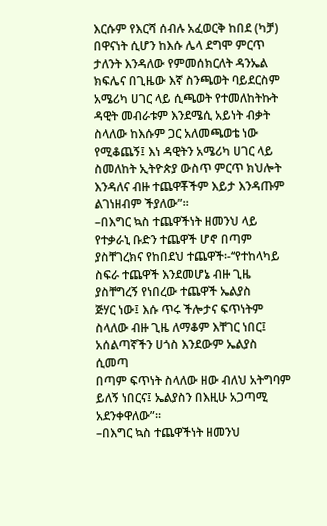እርሱም የእርሻ ሰብሉ አፈወርቅ ከበደ (ካቻ)
በዋናነት ሲሆን ከእሱ ሌላ ደግሞ ምርጥ
ታለንት እንዳለው የምመሰክርለት ዳንኤል
ክፍሌና በጊዜው እኛ ስንጫወት ባይደርስም
አሜሪካ ሀገር ላይ ሲጫወት የተመለከትኩት
ዳዊት መብራቱም እንደሜሲ አይነት ብቃት
ስላለው ከእሱም ጋር አለመጫወቴ ነው
የሚቆጨኝ፤ እነ ዳዊትን አሜሪካ ሀገር ላይ
ስመለከት ኢትዮጵያ ውስጥ ምርጥ ክህሎት
እንዳለና ብዙ ተጨዋቾችም እይታ እንዳጡም
ልገነዘብም ችያለው”፡፡
–በእግር ኳስ ተጨዋችነት ዘመንህ ላይ
የተቃራኒ ቡድን ተጨዋች ሆኖ በጣም
ያስቸገረክና የከበደህ ተጨዋች፡-‘‘የተከላካይ
ስፍራ ተጨዋች እንደመሆኔ ብዙ ጊዜ
ያስቸግረኝ የነበረው ተጨዋች ኤልያስ
ጅሃር ነው፤ እሱ ጥሩ ችሎታና ፍጥነትም
ስላለው ብዙ ጊዜ ለማቆም እቸገር ነበር፤
አሰልጣኛችን ሀጎስ እንደውም ኤልያስ ሲመጣ
በጣም ፍጥነት ስላለው ዘው ብለህ አትግባም
ይለኝ ነበርና፤ ኤልያስን በእዚሁ አጋጣሚ
አደንቀዋለው”፡፡
–በእግር ኳስ ተጨዋችነት ዘመንህ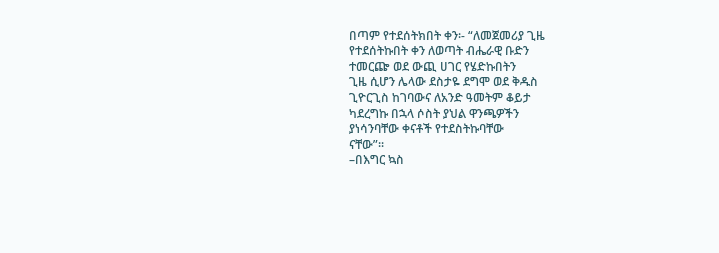በጣም የተደሰትክበት ቀን፡- “ለመጀመሪያ ጊዜ
የተደሰትኩበት ቀን ለወጣት ብሔራዊ ቡድን
ተመርጬ ወደ ውጪ ሀገር የሄድኩበትን
ጊዜ ሲሆን ሌላው ደስታዬ ደግሞ ወደ ቅዱስ
ጊዮርጊስ ከገባውና ለአንድ ዓመትም ቆይታ
ካደረግኩ በኋላ ሶስት ያህል ዋንጫዎችን
ያነሳንባቸው ቀናቶች የተደስትኩባቸው
ናቸው”፡፡
–በእግር ኳስ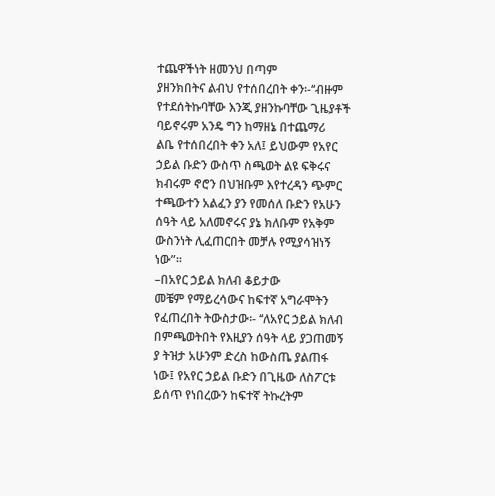ተጨዋችነት ዘመንህ በጣም
ያዘንክበትና ልብህ የተሰበረበት ቀን፡-‘‘ብዙም
የተደሰትኩባቸው እንጂ ያዘንኩባቸው ጊዜያቶች
ባይኖሩም አንዴ ግን ከማዘኔ በተጨማሪ
ልቤ የተሰበረበት ቀን አለ፤ ይህውም የአየር
ኃይል ቡድን ውስጥ ስጫወት ልዩ ፍቅሩና
ክብሩም ኖሮን በህዝቡም እየተረዳን ጭምር
ተጫውተን አልፈን ያን የመሰለ ቡድን የአሁን
ሰዓት ላይ አለመኖሩና ያኔ ክለቡም የአቅም
ውስንነት ሊፈጠርበት መቻሉ የሚያሳዝነኝ
ነው”፡፡
–በአየር ኃይል ክለብ ቆይታው
መቼም የማይረሳውና ከፍተኛ አግራሞትን
የፈጠረበት ትውስታው፡- ‘‘ለአየር ኃይል ክለብ
በምጫወትበት የእዚያን ሰዓት ላይ ያጋጠመኝ
ያ ትዝታ አሁንም ድረስ ከውስጤ ያልጠፋ
ነው፤ የአየር ኃይል ቡድን በጊዜው ለስፖርቱ
ይሰጥ የነበረውን ከፍተኛ ትኩረትም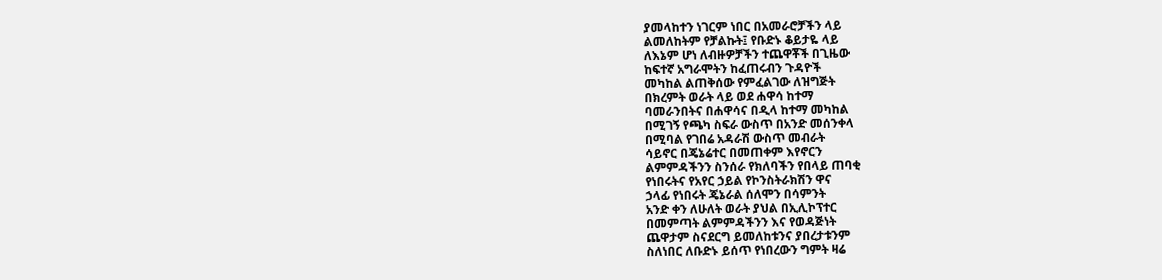ያመላከተን ነገርም ነበር በአመራሮቻችን ላይ
ልመለከትም የቻልኩት፤ የቡድኑ ቆይታዬ ላይ
ለእኔም ሆነ ለብዙዎቻችን ተጨዋቾች በጊዜው
ከፍተኛ አግራሞትን ከፈጠሩብን ጉዳዮች
መካከል ልጠቅሰው የምፈልገው ለዝግጅት
በክረምት ወራት ላይ ወደ ሐዋሳ ከተማ
ባመራንበትና በሐዋሳና በዲላ ከተማ መካከል
በሚገኝ የጫካ ስፍራ ውስጥ በአንድ መሰንቀላ
በሚባል የገበሬ አዳራሽ ውስጥ መብራት
ሳይኖር በጄኔሬተር በመጠቀም እየኖርን
ልምምዳችንን ስንሰራ የክለባችን የበላይ ጠባቂ
የነበሩትና የአየር ኃይል የኮንስትራክሽን ዋና
ኃላፊ የነበሩት ጄኔራል ሰለሞን በሳምንት
አንድ ቀን ለሁለት ወራት ያህል በኢሊኮፕተር
በመምጣት ልምምዳችንን እና የወዳጅነት
ጨዋታም ስናደርግ ይመለከቱንና ያበረታቱንም
ስለነበር ለቡድኑ ይሰጥ የነበረውን ግምት ዛሬ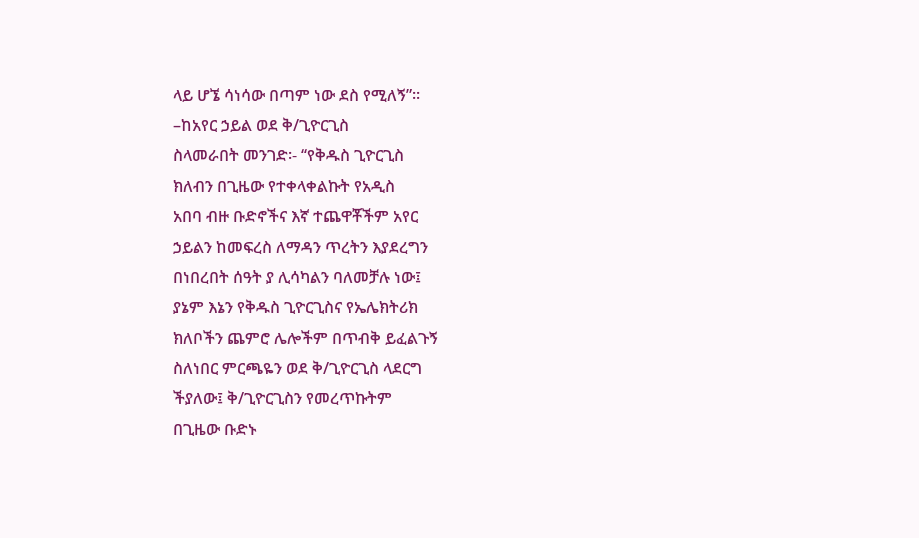ላይ ሆኜ ሳነሳው በጣም ነው ደስ የሚለኝ”፡፡
–ከአየር ኃይል ወደ ቅ/ጊዮርጊስ
ስላመራበት መንገድ፡- ‘‘የቅዱስ ጊዮርጊስ
ክለብን በጊዜው የተቀላቀልኩት የአዲስ
አበባ ብዙ ቡድኖችና እኛ ተጨዋቾችም አየር
ኃይልን ከመፍረስ ለማዳን ጥረትን እያደረግን
በነበረበት ሰዓት ያ ሊሳካልን ባለመቻሉ ነው፤
ያኔም እኔን የቅዱስ ጊዮርጊስና የኤሌክትሪክ
ክለቦችን ጨምሮ ሌሎችም በጥብቅ ይፈልጉኝ
ስለነበር ምርጫዬን ወደ ቅ/ጊዮርጊስ ላደርግ
ችያለው፤ ቅ/ጊዮርጊስን የመረጥኩትም
በጊዜው ቡድኑ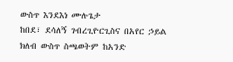ውስጥ እንደእነ ሙሉጌታ
ከበደ፣ ደሳለኝ ገብረጊዮርጊስና በአየር ኃይል
ክለብ ውስጥ ስጫወትም ከአንድ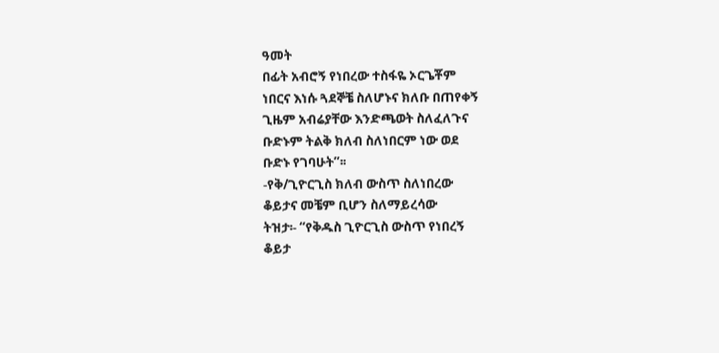ዓመት
በፊት አብሮኝ የነበረው ተስፋዬ ኦርጌቾም
ነበርና እነሱ ጓደኞቼ ስለሆኑና ክለቡ በጠየቀኝ
ጊዜም አብሬያቸው እንድጫወት ስለፈለጉና
ቡድኑም ትልቅ ክለብ ስለነበርም ነው ወደ
ቡድኑ የገባሁት”፡፡
-የቅ/ጊዮርጊስ ክለብ ውስጥ ስለነበረው
ቆይታና መቼም ቢሆን ስለማይረሳው
ትዝታ፡- ‘‘የቅዱስ ጊዮርጊስ ውስጥ የነበረኝ
ቆይታ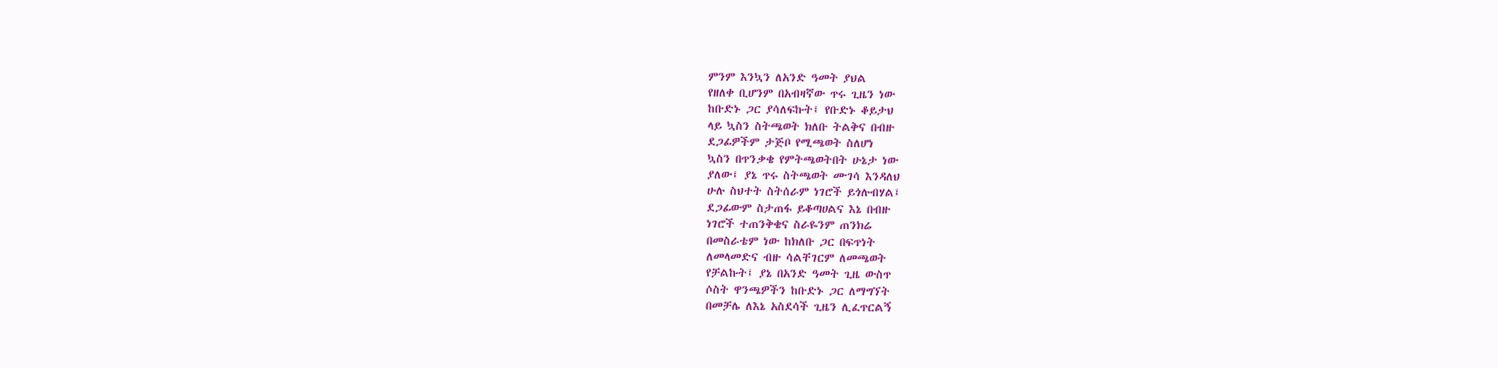ምንም እንኳን ለአንድ ዓመት ያህል
የዘለቀ ቢሆንም በአብዛኛው ጥሩ ጊዜን ነው
ከቡድኑ ጋር ያሳለፍኩት፤ የቡድኑ ቆይታህ
ላይ ኳስን ስትጫወት ክለቡ ትልቅና በብዙ
ደጋፊዎችም ታጅቦ የሚጫወት ስለሆነ
ኳስን በጥንቃቄ የምትጫወትበት ሁኔታ ነው
ያለው፤ ያኔ ጥሩ ስትጫወት ሙገሳ እንዳለህ
ሁሉ ስህተት ስትሰራም ነገሮች ይጎሉብሃል፤
ደጋፊውም ስታጠፋ ይቆጣሀልና እኔ በብዙ
ነገሮች ተጠንቅቄና ስራዬንም ጠንክሬ
በመስራቴም ነው ከክለቡ ጋር በፍጥነት
ለመላመድና ብዙ ሳልቸገርም ለመጫወት
የቻልኩት፤ ያኔ በአንድ ዓመት ጊዜ ውስጥ
ሶስት ዋንጫዎችን ከቡድኑ ጋር ለማግኘት
በመቻሌ ለእኔ አስደሳች ጊዜን ሊፈጥርልኝ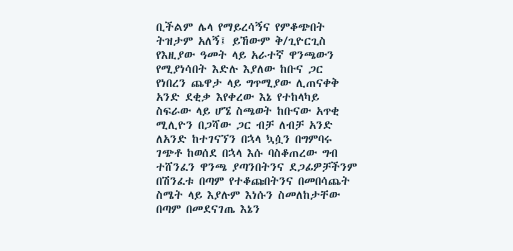ቢችልም ሌላ የማይረሳኝና የምቆጭበት
ትዝታም አለኝ፤ ይኸውም ቅ/ጊዮርጊስ
የእዚያው ዓመት ላይ አራተኛ ዋንጫውን
የሚያነሳበት እድሉ እያለው ከቡና ጋር
የነበረን ጨዋታ ላይ ግጥሚያው ሊጠናቀቅ
አንድ ደቂቃ እየቀረው እኔ የተከላካይ
ስፍራው ላይ ሆኜ ስጫወት ከቡናው አጥቂ
ሚሊዮን በጋሻው ጋር ብቻ ለብቻ አንድ
ለአንድ ከተገናኘን በኋላ ኳሷን በግምባሩ
ገጭቶ ከወሰደ በኋላ እሱ ባስቆጠረው ግብ
ተሸንፈን ዋንጫ ያጣንበትንና ደጋፊዎቻችንም
በሽንፈቱ በጣም የተቆጩበትንና በመበሳጨት
ስሜት ላይ እያሉም እነሱን ስመለከታቸው
በጣም በመደናገጤ እኔን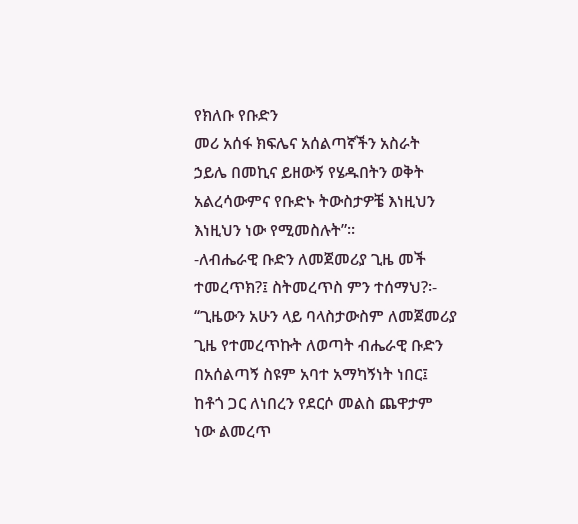የክለቡ የቡድን
መሪ አሰፋ ክፍሌና አሰልጣኛችን አስራት
ኃይሌ በመኪና ይዘውኝ የሄዱበትን ወቅት
አልረሳውምና የቡድኑ ትውስታዎቼ እነዚህን
እነዚህን ነው የሚመስሉት”፡፡
-ለብሔራዊ ቡድን ለመጀመሪያ ጊዜ መች
ተመረጥክ?፤ ስትመረጥስ ምን ተሰማህ?፡-
‘‘ጊዜውን አሁን ላይ ባላስታውስም ለመጀመሪያ
ጊዜ የተመረጥኩት ለወጣት ብሔራዊ ቡድን
በአሰልጣኝ ስዩም አባተ አማካኝነት ነበር፤
ከቶጎ ጋር ለነበረን የደርሶ መልስ ጨዋታም
ነው ልመረጥ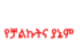የቻልኩትና ያኔም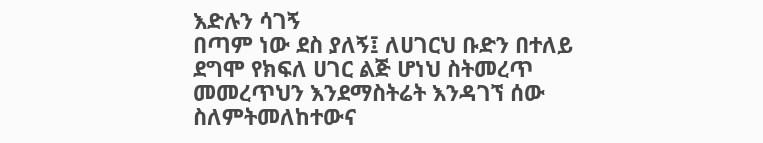እድሉን ሳገኝ
በጣም ነው ደስ ያለኝ፤ ለሀገርህ ቡድን በተለይ
ደግሞ የክፍለ ሀገር ልጅ ሆነህ ስትመረጥ
መመረጥህን እንደማስትሬት እንዳገኘ ሰው
ስለምትመለከተውና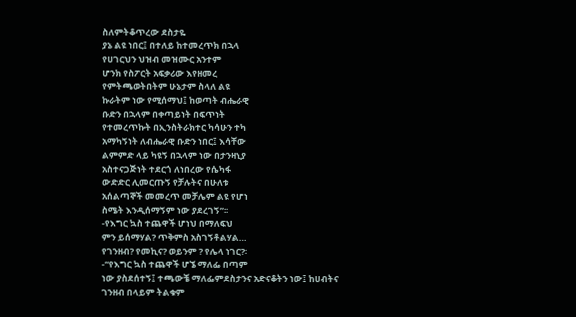ስለምትቆጥረው ደስታዬ
ያኔ ልዩ ነበር፤ በተለይ ከተመረጥክ በኋላ
የሀገርህን ህዝብ መዝሙር አንተም
ሆንክ የስፖርት አፍቃሪው እየዘመረ
የምትጫወትበትም ሁኔታም ስላለ ልዩ
ኩራትም ነው የሚሰማህ፤ ከወጣት ብሔራዊ
ቡድን በኋላም በቀጣይነት በፍጥነት
የተመረጥኩት በኢንስትራክተር ካሳሁን ተካ
አማካኝነት ለብሔራዊ ቡድን ነበር፤ እሳቸው
ልምምድ ላይ ካዩኝ በኋላም ነው በታንዛኒያ
አስተናጋጅነት ተደርጎ ለነበረው የሴካፋ
ውድድር ሊመርጡኝ የቻሉትና በሁለቱ
አሰልጣኞች መመረጥ መቻሌም ልዩ የሆነ
ስሜት እንዲሰማኝም ነው ያደረገኝ”፡፡
-የእግር ኳስ ተጨዋች ሆነህ በማለፍህ
ምን ይሰማሃል? ጥቅምስ አስገኝቶልሃል…
የገንዘብ? የመኪና? ወይንም ? የሌላ ነገር?፡
-‘‘የእግር ኳስ ተጨዋች ሆኜ ማለፌ በጣም
ነው ያስደሰተኝ፤ ተጫውቼ ማለፌምደስታንና አድናቆትን ነው፤ ከሀብትና
ገንዘብ በላይም ትልቁም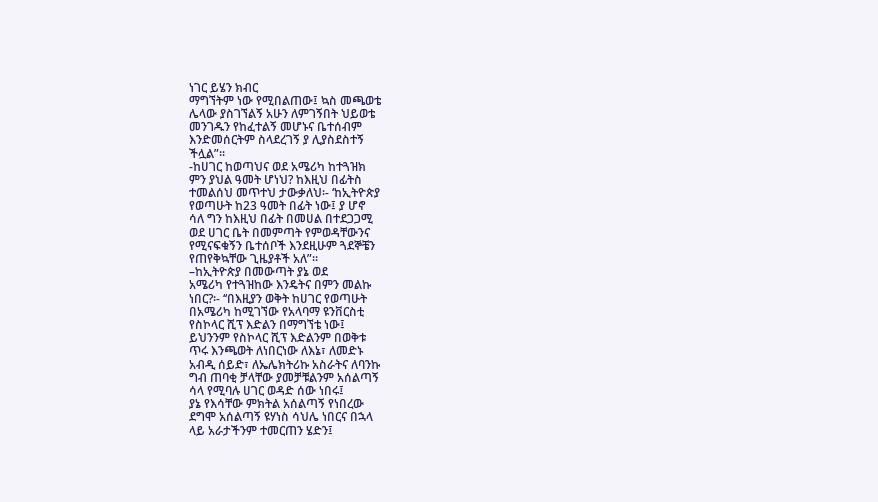ነገር ይሄን ክብር
ማግኘትም ነው የሚበልጠው፤ ኳስ መጫወቴ
ሌላው ያስገኘልኝ አሁን ለምገኝበት ህይወቴ
መንገዱን የከፈተልኝ መሆኑና ቤተሰብም
እንድመሰርትም ስላደረገኝ ያ ሊያስደስተኝ
ችሏል”፡፡
-ከሀገር ከወጣህና ወደ አሜሪካ ከተጓዝክ
ምን ያህል ዓመት ሆነህ? ከእዚህ በፊትስ
ተመልሰህ መጥተህ ታውቃለህ፡- ‘ከኢትዮጵያ
የወጣሁት ከ23 ዓመት በፊት ነው፤ ያ ሆኖ
ሳለ ግን ከእዚህ በፊት በመሀል በተደጋጋሚ
ወደ ሀገር ቤት በመምጣት የምወዳቸውንና
የሚናፍቁኝን ቤተሰቦች እንደዚሁም ጓደኞቼን
የጠየቅኳቸው ጊዜያቶች አለ”፡፡
–ከኢትዮጵያ በመውጣት ያኔ ወደ
አሜሪካ የተጓዝከው እንዴትና በምን መልኩ
ነበር?፡- ‘‘በእዚያን ወቅት ከሀገር የወጣሁት
በአሜሪካ ከሚገኘው የአላባማ ዩንቨርስቲ
የስኮላር ሺፕ እድልን በማግኘቴ ነው፤
ይህንንም የስኮላር ሺፕ እድልንም በወቅቱ
ጥሩ እንጫወት ለነበርነው ለእኔ፣ ለመድኑ
አብዲ ሰይድ፣ ለኤሌክትሪኩ አስራትና ለባንኩ
ግብ ጠባቂ ቻላቸው ያመቻቹልንም አሰልጣኝ
ሳላ የሚባሉ ሀገር ወዳድ ሰው ነበሩ፤
ያኔ የእሳቸው ምክትል አሰልጣኝ የነበረው
ደግሞ አሰልጣኝ ዩሃነስ ሳህሌ ነበርና በኋላ
ላይ አራታችንም ተመርጠን ሄድን፤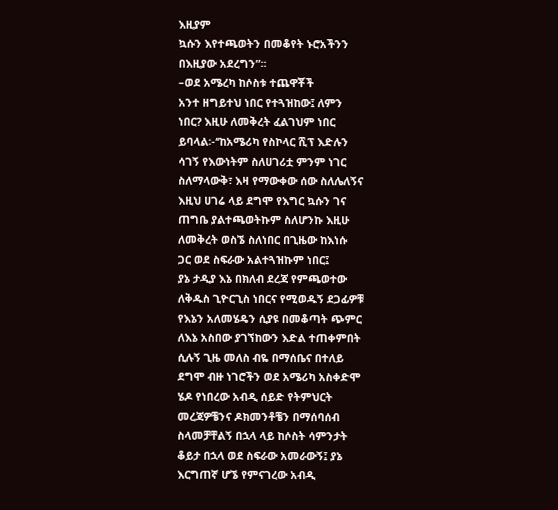እዚያም
ኳሱን እየተጫወትን በመቆየት ኑሮአችንን
በእዚያው አደረግን”፡፡
–ወደ አሜረካ ከሶስቱ ተጨዋቾች
አንተ ዘግይተህ ነበር የተጓዝከው፤ ለምን
ነበር? እዚሁ ለመቅረት ፈልገህም ነበር
ይባላል፡-‘‘ከአሜሪካ የስኮላር ሺፕ እድሉን
ሳገኝ የእውነትም ስለሀገሪቷ ምንም ነገር
ስለማላውቅ፣ እዛ የማውቀው ሰው ስለሌለኝና
እዚህ ሀገሬ ላይ ደግሞ የእግር ኳሱን ገና
ጠግቤ ያልተጫወትኩም ስለሆንኩ እዚሁ
ለመቅረት ወስኜ ስለነበር በጊዜው ከእነሱ
ጋር ወደ ስፍራው አልተጓዝኩም ነበር፤
ያኔ ታዲያ እኔ በክለብ ደረጃ የምጫወተው
ለቅዱስ ጊዮርጊስ ነበርና የሚወዱኝ ደጋፊዎቹ
የእኔን አለመሄዴን ሲያዩ በመቆጣት ጭምር
ለእኔ አስበው ያገኘከውን እድል ተጠቀምበት
ሲሉኝ ጊዜ መለስ ብዬ በማሰቤና በተለይ
ደግሞ ብዙ ነገሮችን ወደ አሜሪካ አስቀድሞ
ሄዶ የነበረው አብዲ ሰይድ የትምህርት
መረጃዎቼንና ዶክመንቶቼን በማሰባሰብ
ስላመቻቸልኝ በኋላ ላይ ከሶስት ሳምንታት
ቆይታ በኋላ ወደ ስፍራው አመራውኝ፤ ያኔ
እርግጠኛ ሆኜ የምናገረው አብዲ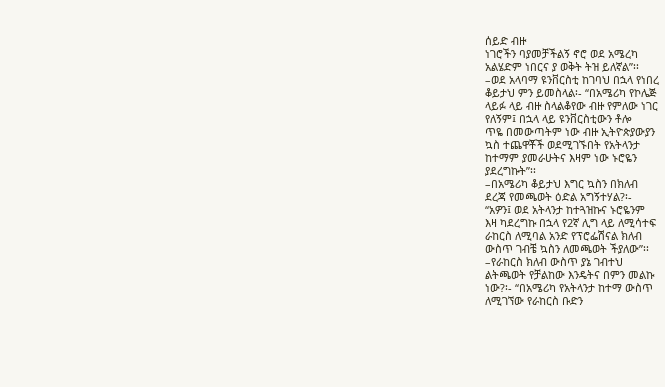ሰይድ ብዙ
ነገሮችን ባያመቻችልኝ ኖሮ ወደ አሜረካ
አልሄድም ነበርና ያ ወቅት ትዝ ይለኛል”፡፡
–ወደ አላባማ ዩንቨርስቲ ከገባህ በኋላ የነበረ
ቆይታህ ምን ይመስላል፡- ‘‘በአሜሪካ የኮሌጅ
ላይፉ ላይ ብዙ ስላልቆየው ብዙ የምለው ነገር
የለኝም፤ በኋላ ላይ ዩንቨርስቲውን ቶሎ
ጥዬ በመውጣትም ነው ብዙ ኢትዮጵያውያን
ኳስ ተጨዋቾች ወደሚገኙበት የአትላንታ
ከተማም ያመራሁትና እዛም ነው ኑሮዬን
ያደረግኩት”፡፡
–በአሜሪካ ቆይታህ እግር ኳስን በክለብ
ደረጃ የመጫወት ዕድል አግኝተሃል?፡-
‘‘አዎን፤ ወደ አትላንታ ከተጓዝኩና ኑሮዬንም
እዛ ካደረግኩ በኋላ የ2ኛ ሊግ ላይ ለሚሳተፍ
ራከርስ ለሚባል አንድ የፕሮፌሽናል ክለብ
ውስጥ ገብቼ ኳስን ለመጫወት ችያለው”፡፡
–የራከርስ ክለብ ውስጥ ያኔ ገብተህ
ልትጫወት የቻልከው እንዴትና በምን መልኩ
ነው?፡- ‘‘በአሜሪካ የአትላንታ ከተማ ውስጥ
ለሚገኘው የራከርስ ቡድን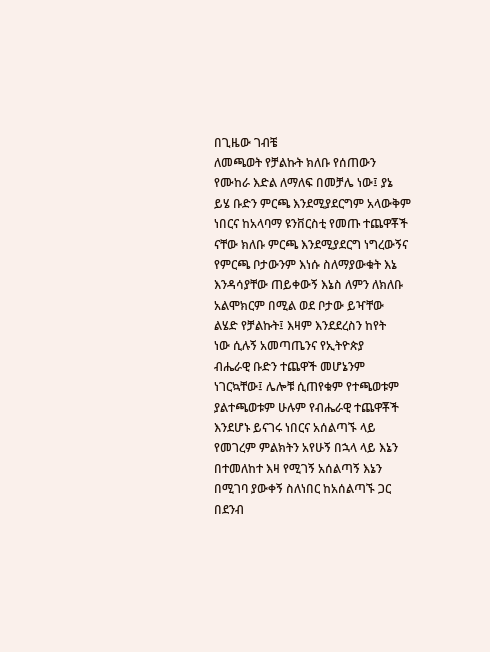በጊዜው ገብቼ
ለመጫወት የቻልኩት ክለቡ የሰጠውን
የሙከራ እድል ለማለፍ በመቻሌ ነው፤ ያኔ
ይሄ ቡድን ምርጫ እንደሚያደርግም አላውቅም
ነበርና ከአላባማ ዩንቨርስቲ የመጡ ተጨዋቾች
ናቸው ክለቡ ምርጫ እንደሚያደርግ ነግረውኝና
የምርጫ ቦታውንም እነሱ ስለማያውቁት እኔ
እንዳሳያቸው ጠይቀውኝ እኔስ ለምን ለክለቡ
አልሞክርም በሚል ወደ ቦታው ይዣቸው
ልሄድ የቻልኩት፤ እዛም እንደደረስን ከየት
ነው ሲሉኝ አመጣጤንና የኢትዮጵያ
ብሔራዊ ቡድን ተጨዋች መሆኔንም
ነገርኳቸው፤ ሌሎቹ ሲጠየቁም የተጫወቱም
ያልተጫወቱም ሁሉም የብሔራዊ ተጨዋቾች
እንደሆኑ ይናገሩ ነበርና አሰልጣኙ ላይ
የመገረም ምልክትን አየሁኝ በኋላ ላይ እኔን
በተመለከተ እዛ የሚገኝ አሰልጣኝ እኔን
በሚገባ ያውቀኝ ስለነበር ከአሰልጣኙ ጋር
በደንብ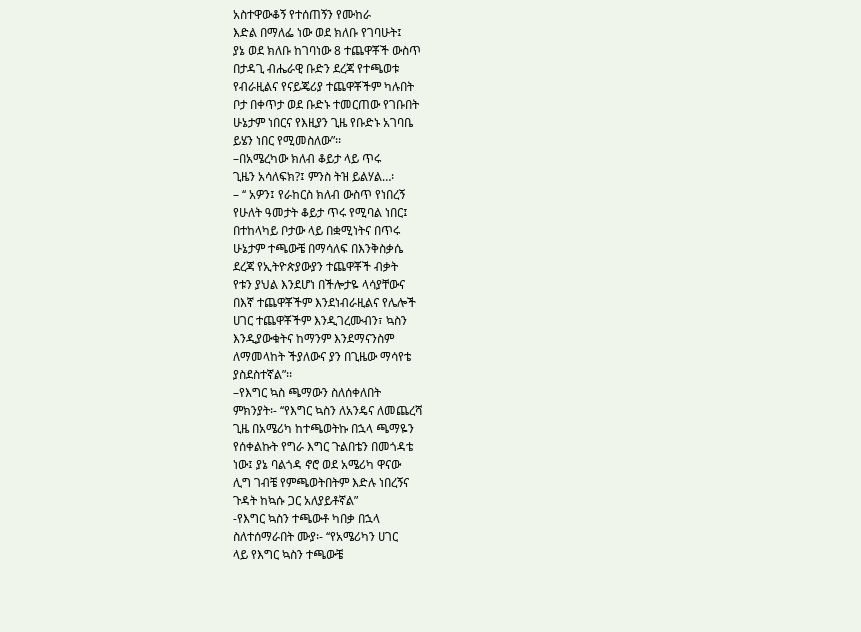አስተዋውቆኝ የተሰጠኝን የሙከራ
እድል በማለፌ ነው ወደ ክለቡ የገባሁት፤
ያኔ ወደ ክለቡ ከገባነው 8 ተጨዋቾች ውስጥ
በታዳጊ ብሔራዊ ቡድን ደረጃ የተጫወቱ
የብራዚልና የናይጄሪያ ተጨዋቾችም ካሉበት
ቦታ በቀጥታ ወደ ቡድኑ ተመርጠው የገቡበት
ሁኔታም ነበርና የእዚያን ጊዜ የቡድኑ አገባቤ
ይሄን ነበር የሚመስለው”፡፡
–በአሜረካው ክለብ ቆይታ ላይ ጥሩ
ጊዜን አሳለፍክ?፤ ምንስ ትዝ ይልሃል…፡
– ‘‘ አዎን፤ የራከርስ ክለብ ውስጥ የነበረኝ
የሁለት ዓመታት ቆይታ ጥሩ የሚባል ነበር፤
በተከላካይ ቦታው ላይ በቋሚነትና በጥሩ
ሁኔታም ተጫውቼ በማሳለፍ በእንቅስቃሴ
ደረጃ የኢትዮጵያውያን ተጨዋቾች ብቃት
የቱን ያህል እንደሆነ በችሎታዬ ላሳያቸውና
በእኛ ተጨዋቾችም እንደነብራዚልና የሌሎች
ሀገር ተጨዋቾችም እንዲገረሙብን፣ ኳስን
እንዲያውቁትና ከማንም እንደማናንስም
ለማመላከት ችያለውና ያን በጊዜው ማሳየቴ
ያስደስተኛል”፡፡
–የእግር ኳስ ጫማውን ስለሰቀለበት
ምክንያት፡- ‘‘የእግር ኳስን ለአንዴና ለመጨረሻ
ጊዜ በአሜሪካ ከተጫወትኩ በኋላ ጫማዬን
የሰቀልኩት የግራ እግር ጉልበቴን በመጎዳቴ
ነው፤ ያኔ ባልጎዳ ኖሮ ወደ አሜሪካ ዋናው
ሊግ ገብቼ የምጫወትበትም እድሉ ነበረኝና
ጉዳት ከኳሱ ጋር አለያይቶኛል”
-የእግር ኳስን ተጫውቶ ካበቃ በኋላ
ስለተሰማራበት ሙያ፡- ‘‘የአሜሪካን ሀገር
ላይ የእግር ኳስን ተጫውቼ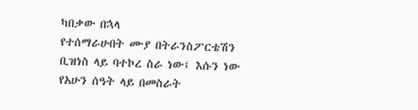ካበቃው በኋላ
የተሰማራሁበት ሙያ በትራንስፖርቴሽን
ቢዝነስ ላይ ባተኮረ ስራ ነው፤ እሱን ነው
የአሁን ሰዓት ላይ በመስራት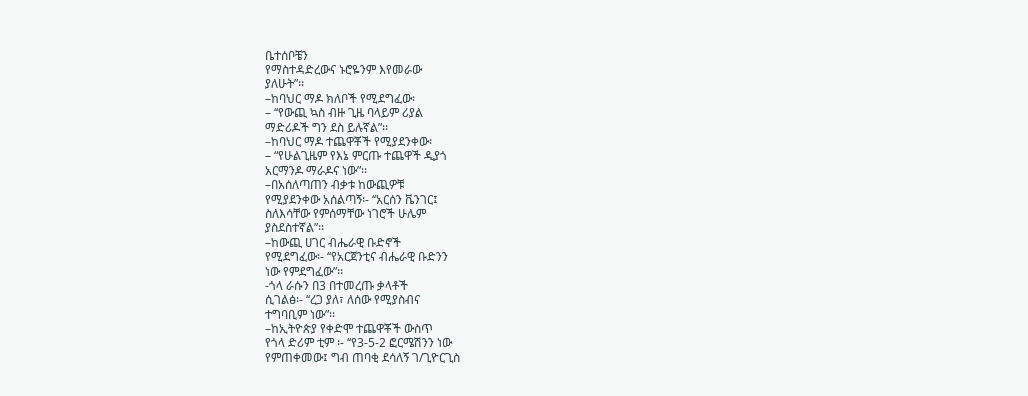ቤተሰቦቼን
የማስተዳድረውና ኑሮዬንም እየመራው
ያለሁት”፡፡
–ከባህር ማዶ ክለቦች የሚደግፈው፡
– ‘‘የውጪ ኳስ ብዙ ጊዜ ባላይም ሪያል
ማድሪዶች ግን ደስ ይሉኛል”፡፡
–ከባህር ማዶ ተጨዋቾች የሚያደንቀው፡
– “የሁልጊዜም የእኔ ምርጡ ተጨዋች ዲያጎ
አርማንዶ ማራዶና ነው”፡፡
–በአሰለጣጠን ብቃቱ ከውጪዎቹ
የሚያደንቀው አሰልጣኝ፡- ‘‘አርሰን ቬንገር፤
ስለእሳቸው የምሰማቸው ነገሮች ሁሌም
ያስደስተኛል”፡፡
–ከውጪ ሀገር ብሔራዊ ቡድኖች
የሚደግፈው፡- ‘‘የአርጀንቲና ብሔራዊ ቡድንን
ነው የምደግፈው”፡፡
-ጎላ ራሱን በ3 በተመረጡ ቃላቶች
ሲገልፅ፡- ‘‘ረጋ ያለ፣ ለሰው የሚያስብና
ተግባቢም ነው”፡፡
–ከኢትዮጵያ የቀድሞ ተጨዋቾች ውስጥ
የጎላ ድሪም ቲም ፡- ‘‘የ3-5-2 ፎርሜሽንን ነው
የምጠቀመው፤ ግብ ጠባቂ ደሳለኝ ገ/ጊዮርጊስ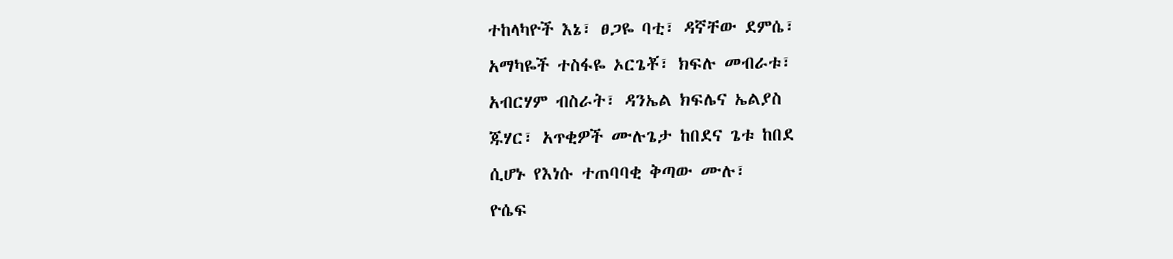ተከላካዮች እኔ፣ ፀጋዬ ባቲ፣ ዳኛቸው ደምሴ፣
አማካዬች ተስፋዬ ኦርጌቾ፣ ክፍሉ መብራቱ፣
አብርሃም ብስራት፣ ዳንኤል ክፍሌና ኤልያስ
ጁሃር፣ አጥቂዎች ሙሉጌታ ከበደና ጌቱ ከበደ
ሲሆኑ የእነሱ ተጠባባቂ ቅጣው ሙሉ፣
ዮሴፍ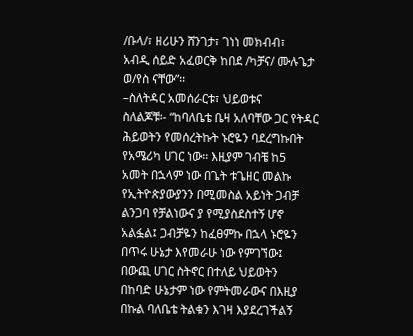/ቡላ/፣ ዘሪሁን ሸንገታ፣ ገነነ መክብብ፣
አብዲ ሰይድ አፈወርቅ ከበደ /ካቻና/ ሙሉጌታ
ወ/የስ ናቸው”፡፡
–ስለትዳር አመሰራርቱ፣ ህይወቱና
ስለልጆቹ፡- “ከባለቤቴ ቤዛ አለባቸው ጋር የትዳር
ሕይወትን የመሰረትኩት ኑሮዬን ባደረግኩበት
የአሜሪካ ሀገር ነው፡፡ እዚያም ገብቼ ከ5
አመት በኋላም ነው በጌት ቱጌዘር መልኩ
የኢትዮጵያውያንን በሚመስል አይነት ጋብቻ
ልንጋባ የቻልነውና ያ የሚያስደስተኝ ሆኖ
አልፏል፤ ጋብቻዬን ከፈፀምኩ በኋላ ኑሮዬን
በጥሩ ሁኔታ እየመራሁ ነው የምገኘው፤
በውጪ ሀገር ስትኖር በተለይ ህይወትን
በከባድ ሁኔታም ነው የምትመራውና በእዚያ
በኩል ባለቤቴ ትልቁን እገዛ እያደረገችልኝ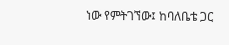ነው የምትገኘው፤ ከባለቤቴ ጋር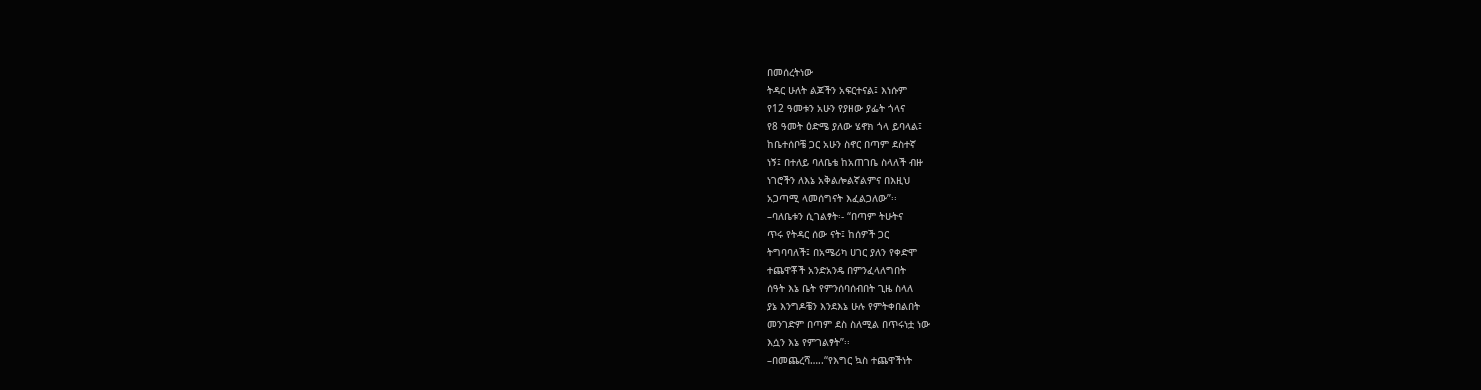በመሰረትነው
ትዳር ሁለት ልጆችን አፍርተናል፤ እነሱም
የ12 ዓመቱን አሁን የያዘው ያፌት ጎላና
የ8 ዓመት ዕድሜ ያለው ሄኖክ ጎላ ይባላል፤
ከቤተሰቦቼ ጋር አሁን ስኖር በጣም ደስተኛ
ነኝ፤ በተለይ ባለቤቴ ከአጠገቤ ስላለች ብዙ
ነገሮችን ለእኔ አቅልሎልኛልምና በእዚህ
አጋጣሚ ላመሰግናት እፈልጋለው”፡፡
–ባለቤቱን ሲገልፃት፡- “በጣም ትሁትና
ጥሩ የትዳር ሰው ናት፤ ከሰዎች ጋር
ትግባባለች፤ በአሜሪካ ሀገር ያለን የቀድሞ
ተጨዋቾች አንድአንዴ በምንፈላለግበት
ሰዓት እኔ ቤት የምንሰባሰብበት ጊዜ ስላለ
ያኔ እንግዶቼን እንደእኔ ሁሉ የምትቀበልበት
መንገድም በጣም ደስ ስለሚል በጥሩነቷ ነው
እሷን እኔ የምገልፃት”፡፡
–በመጨረሻ…..‘‘የእግር ኳስ ተጨዋችነት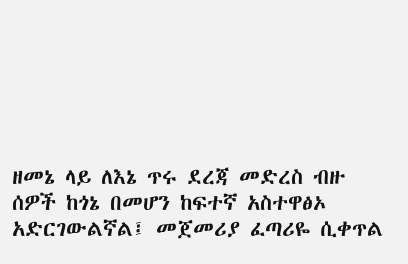ዘመኔ ላይ ለእኔ ጥሩ ደረጃ መድረስ ብዙ
ሰዎች ከጎኔ በመሆን ከፍተኛ አስተዋፅኦ
አድርገውልኛል፤ መጀመሪያ ፈጣሪዬ ሲቀጥል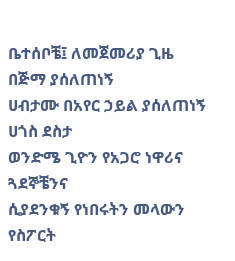ቤተሰቦቼ፤ ለመጀመሪያ ጊዜ በጅማ ያሰለጠነኝ
ሀብታሙ በአየር ኃይል ያሰለጠነኝ ሀጎስ ደስታ
ወንድሜ ጊዮን የአጋሮ ነዋሪና ጓደኞቼንና
ሲያደንቁኝ የነበሩትን መላውን የስፖርት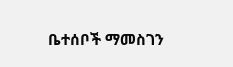ቤተሰቦች ማመስገን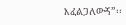እፈልጋለውኝ”፡፡